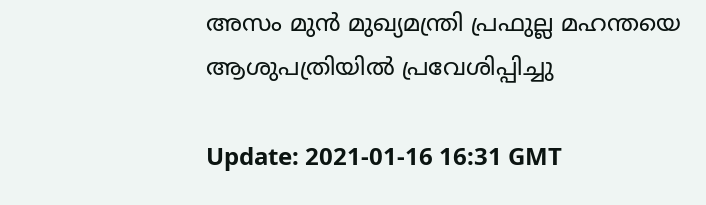അസം മുന്‍ മുഖ്യമന്ത്രി പ്രഫുല്ല മഹന്തയെ ആശുപത്രിയില്‍ പ്രവേശിപ്പിച്ചു

Update: 2021-01-16 16:31 GMT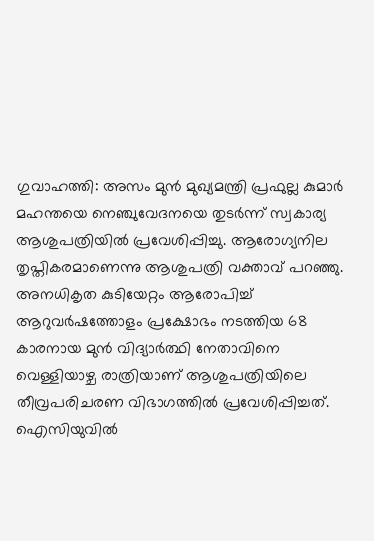ഗുവാഹത്തി: അസം മുന്‍ മുഖ്യമന്ത്രി പ്രഫുല്ല കുമാര്‍ മഹന്തയെ നെഞ്ചുവേദനയെ തുടര്‍ന്ന് സ്വകാര്യ ആശുപത്രിയില്‍ പ്രവേശിപ്പിച്ചു. ആരോഗ്യനില തൃപ്തികരമാണെന്നു ആശുപത്രി വക്താവ് പറഞ്ഞു. അനധികൃത കുടിയേറ്റം ആരോപിച്ച് ആറുവര്‍ഷത്തോളം പ്രക്ഷോഭം നടത്തിയ 68 കാരനായ മുന്‍ വിദ്യാര്‍ത്ഥി നേതാവിനെ വെള്ളിയാഴ്ച രാത്രിയാണ് ആശുപത്രിയിലെ തീവ്രപരിചരണ വിഭാഗത്തില്‍ പ്രവേശിപ്പിച്ചത്. ഐസിയുവില്‍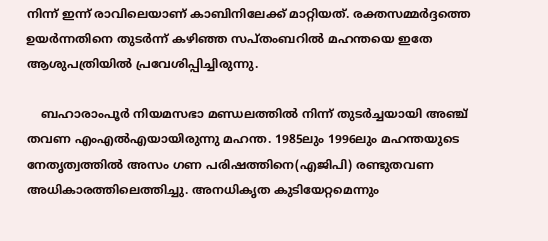നിന്ന് ഇന്ന് രാവിലെയാണ് കാബിനിലേക്ക് മാറ്റിയത്. രക്തസമ്മര്‍ദ്ദത്തെ ഉയര്‍ന്നതിനെ തുടര്‍ന്ന് കഴിഞ്ഞ സപ്തംബറില്‍ മഹന്തയെ ഇതേ ആശുപത്രിയില്‍ പ്രവേശിപ്പിച്ചിരുന്നു.

    ബഹാരാംപൂര്‍ നിയമസഭാ മണ്ഡലത്തില്‍ നിന്ന് തുടര്‍ച്ചയായി അഞ്ച് തവണ എംഎല്‍എയായിരുന്നു മഹന്ത. 1985ലും 1996ലും മഹന്തയുടെ നേതൃത്വത്തില്‍ അസം ഗണ പരിഷത്തിനെ(എജിപി) രണ്ടുതവണ അധികാരത്തിലെത്തിച്ചു. അനധികൃത കുടിയേറ്റമെന്നും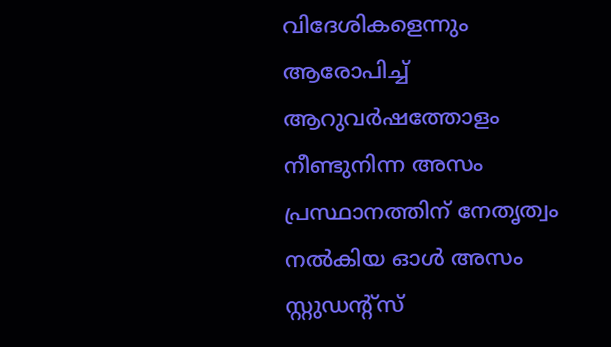വിദേശികളെന്നും ആരോപിച്ച് ആറുവര്‍ഷത്തോളം നീണ്ടുനിന്ന അസം പ്രസ്ഥാനത്തിന് നേതൃത്വം നല്‍കിയ ഓള്‍ അസം സ്റ്റുഡന്റ്‌സ്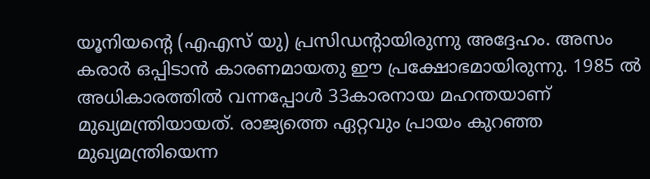യൂനിയന്റെ (എഎസ് യു) പ്രസിഡന്റായിരുന്നു അദ്ദേഹം. അസം കരാര്‍ ഒപ്പിടാന്‍ കാരണമായതു ഈ പ്രക്ഷോഭമായിരുന്നു. 1985 ല്‍ അധികാരത്തില്‍ വന്നപ്പോള്‍ 33കാരനായ മഹന്തയാണ് മുഖ്യമന്ത്രിയായത്. രാജ്യത്തെ ഏറ്റവും പ്രായം കുറഞ്ഞ മുഖ്യമന്ത്രിയെന്ന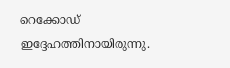റെക്കോഡ് ഇദ്ദേഹത്തിനായിരുന്നു.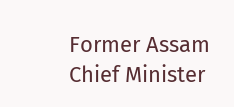Former Assam Chief Minister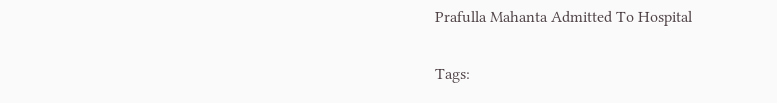Prafulla Mahanta Admitted To Hospital

Tags: